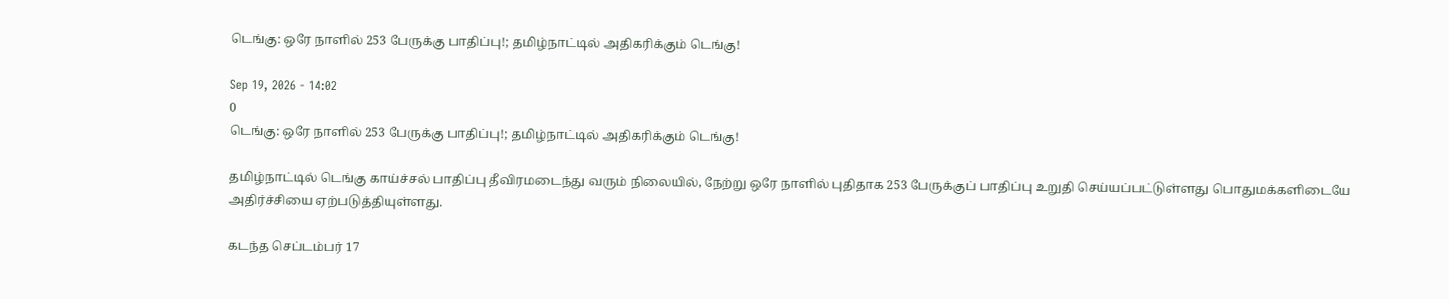டெங்கு: ஒரே நாளில் 253 பேருக்கு பாதிப்பு!; தமிழ்நாட்டில் அதிகரிக்கும் டெங்கு!

Sep 19, 2026 - 14:02
0
டெங்கு: ஒரே நாளில் 253 பேருக்கு பாதிப்பு!; தமிழ்நாட்டில் அதிகரிக்கும் டெங்கு!

தமிழ்நாட்டில் டெங்கு காய்ச்சல் பாதிப்பு தீவிரமடைந்து வரும் நிலையில், நேற்று ஒரே நாளில் புதிதாக 253 பேருக்குப் பாதிப்பு உறுதி செய்யப்பட்டுள்ளது பொதுமக்களிடையே அதிர்ச்சியை ஏற்படுத்தியுள்ளது.

கடந்த செப்டம்பர் 17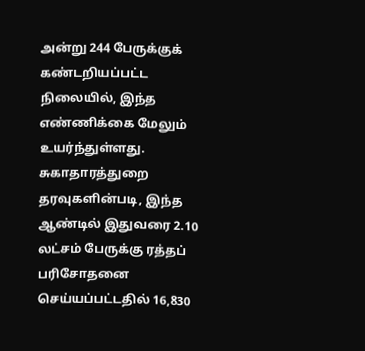அன்று 244 பேருக்குக் கண்டறியப்பட்ட நிலையில், இந்த எண்ணிக்கை மேலும் உயர்ந்துள்ளது. சுகாதாரத்துறை தரவுகளின்படி, இந்த ஆண்டில் இதுவரை 2.10 லட்சம் பேருக்கு ரத்தப் பரிசோதனை செய்யப்பட்டதில் 16,830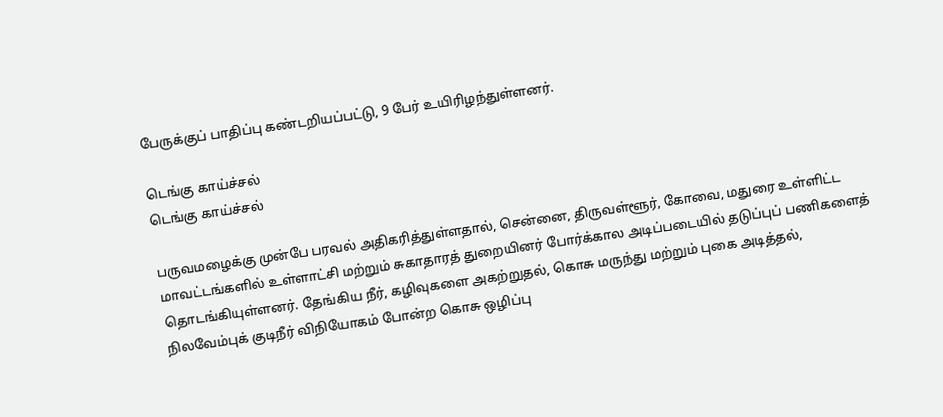பேருக்குப் பாதிப்பு கண்டறியப்பட்டு, 9 பேர் உயிரிழந்துள்ளனர்.

டெங்கு காய்ச்சல்
டெங்கு காய்ச்சல்

பருவமழைக்கு முன்பே பரவல் அதிகரித்துள்ளதால், சென்னை, திருவள்ளூர், கோவை, மதுரை உள்ளிட்ட மாவட்டங்களில் உள்ளாட்சி மற்றும் சுகாதாரத் துறையினர் போர்க்கால அடிப்படையில் தடுப்புப் பணிகளைத் தொடங்கியுள்ளனர். தேங்கிய நீர், கழிவுகளை அகற்றுதல், கொசு மருந்து மற்றும் புகை அடித்தல், நிலவேம்புக் குடிநீர் விநியோகம் போன்ற கொசு ஒழிப்பு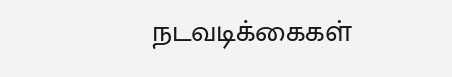நடவடிக்கைகள்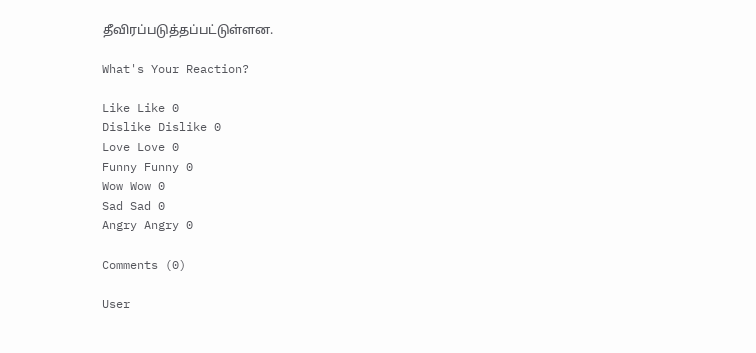தீவிரப்படுத்தப்பட்டுள்ளன.

What's Your Reaction?

Like Like 0
Dislike Dislike 0
Love Love 0
Funny Funny 0
Wow Wow 0
Sad Sad 0
Angry Angry 0

Comments (0)

User